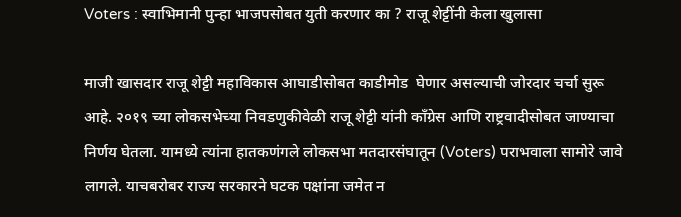Voters : स्वाभिमानी पुन्हा भाजपसोबत युती करणार का ? राजू शेट्टींनी केला खुलासा

माजी खासदार राजू शेट्टी महाविकास आघाडीसोबत काडीमोड  घेणार असल्याची जोरदार चर्चा सुरू आहे. २०१९ च्या लोकसभेच्या निवडणुकीवेळी राजू शेट्टी यांनी काँग्रेस आणि राष्ट्रवादीसोबत जाण्याचा निर्णय घेतला. यामध्ये त्यांना हातकणंगले लोकसभा मतदारसंघातून (Voters) पराभवाला सामोरे जावे लागले. याचबरोबर राज्य सरकारने घटक पक्षांना जमेत न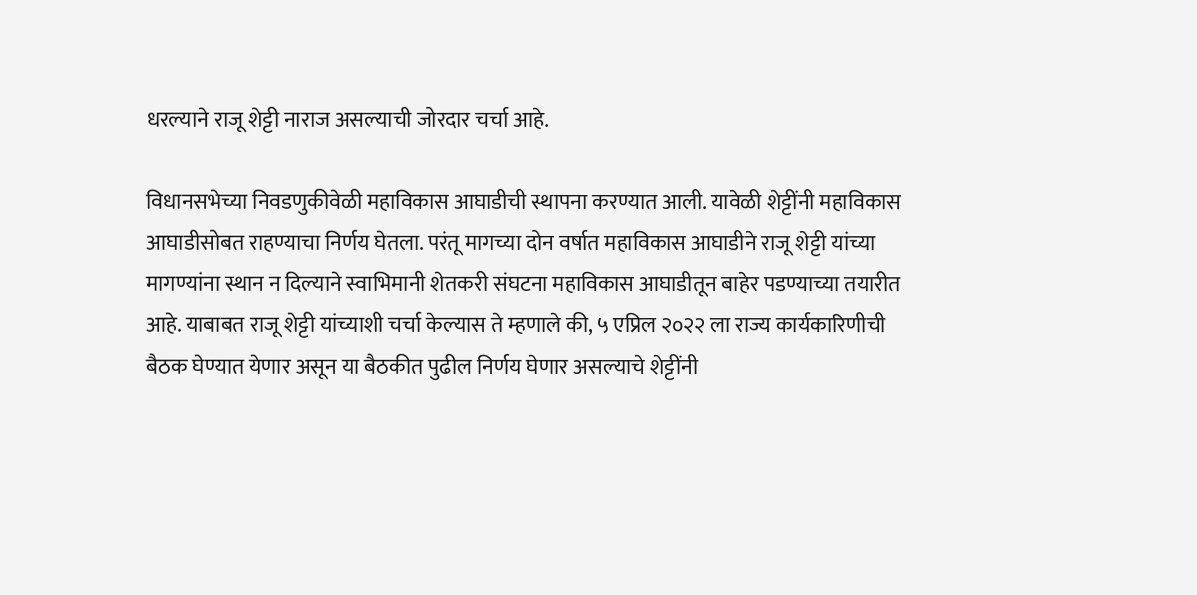धरल्याने राजू शेट्टी नाराज असल्याची जोरदार चर्चा आहे.

विधानसभेच्या निवडणुकीवेळी महाविकास आघाडीची स्थापना करण्यात आली. यावेळी शेट्टींनी महाविकास आघाडीसोबत राहण्याचा निर्णय घेतला. परंतू मागच्या दोन वर्षात महाविकास आघाडीने राजू शेट्टी यांच्या मागण्यांना स्थान न दिल्याने स्वाभिमानी शेतकरी संघटना महाविकास आघाडीतून बाहेर पडण्याच्या तयारीत आहे. याबाबत राजू शेट्टी यांच्याशी चर्चा केल्यास ते म्हणाले की, ५ एप्रिल २०२२ ला राज्य कार्यकारिणीची बैठक घेण्यात येणार असून या बैठकीत पुढील निर्णय घेणार असल्याचे शेट्टींनी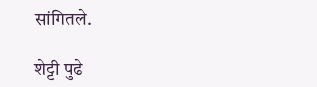सांगितले.

शेट्टी पुढे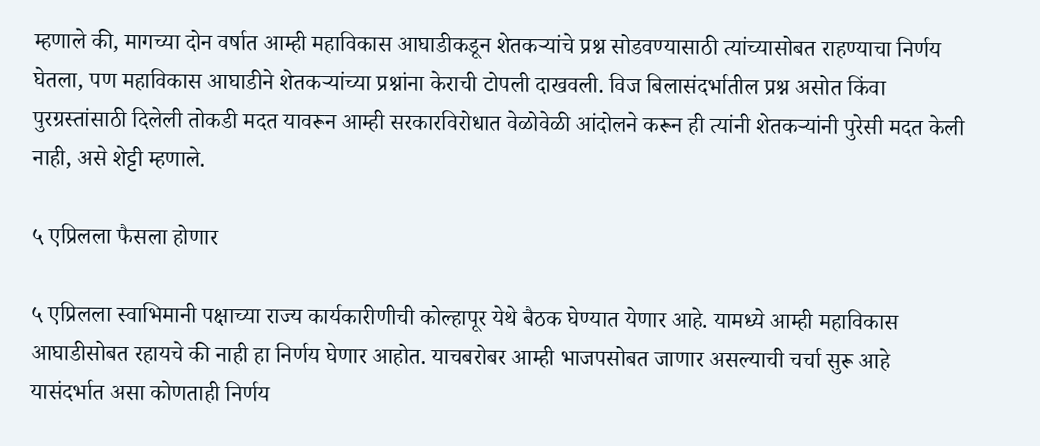म्हणाले की, मागच्या दोन वर्षात आम्ही महाविकास आघाडीकडून शेतकऱ्यांचे प्रश्न सोडवण्यासाठी त्यांच्यासोबत राहण्याचा निर्णय घेतला, पण महाविकास आघाडीने शेतकऱ्यांच्या प्रश्नांना केराची टोपली दाखवली. विज बिलासंदर्भातील प्रश्न असोत किंवा पुरग्रस्तांसाठी दिलेली तोकडी मदत यावरून आम्ही सरकारविरोधात वेळोवेळी आंदोलने करून ही त्यांनी शेतकऱ्यांनी पुरेसी मदत केली नाही, असे शेट्टी म्हणाले.

५ एप्रिलला फैसला होणार

५ एप्रिलला स्वाभिमानी पक्षाच्या राज्य कार्यकारीणीची कोल्हापूर येथे बैठक घेण्यात येणार आहे. यामध्ये आम्ही महाविकास आघाडीसोबत रहायचे की नाही हा निर्णय घेणार आहोत. याचबरोबर आम्ही भाजपसोबत जाणार असल्याची चर्चा सुरू आहे यासंदर्भात असा कोणताही निर्णय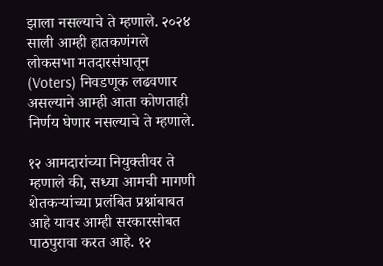झाला नसल्याचे ते म्हणाले. २०२४ साली आम्ही हातकणंगले लोकसभा मतदारसंघातून (Voters) निवडणूक लढवणार असल्याने आम्ही आता कोणताही निर्णय घेणार नसल्याचे ते म्हणाले.

१२ आमदारांच्या नियुक्तीवर ते म्हणाले की, सध्या आमची मागणी शेतकऱ्यांच्या प्रलंबित प्रश्नांबाबत आहे यावर आम्ही सरकारसोबत पाठपुरावा करत आहे. १२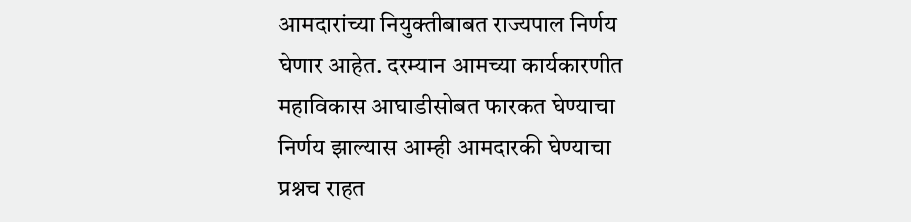आमदारांच्या नियुक्तीबाबत राज्यपाल निर्णय घेणार आहेत. दरम्यान आमच्या कार्यकारणीत महाविकास आघाडीसोबत फारकत घेण्याचा निर्णय झाल्यास आम्ही आमदारकी घेण्याचा प्रश्नच राहत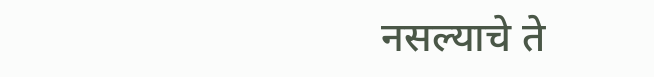नसल्याचे ते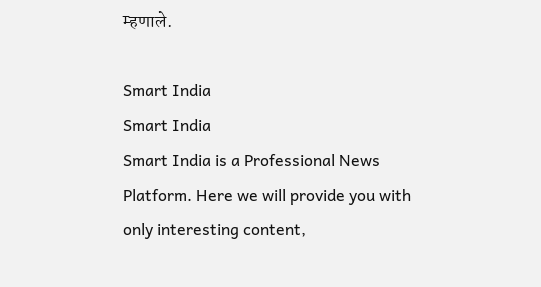म्हणाले.

Smart India
Smart India
Smart India is a Professional News Platform. Here we will provide you with only interesting content,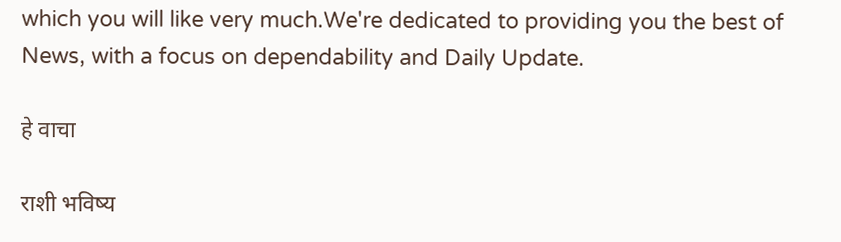which you will like very much.We're dedicated to providing you the best of News, with a focus on dependability and Daily Update.

हे वाचा

राशी भविष्य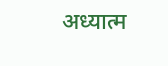अध्यात्म